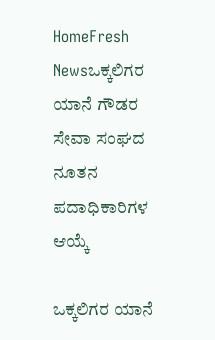HomeFresh Newsಒಕ್ಕಲಿಗರ ಯಾನೆ ಗೌಡರ ಸೇವಾ ಸಂಘದ ನೂತನ ಪದಾಧಿಕಾರಿಗಳ ಆಯ್ಕೆ

ಒಕ್ಕಲಿಗರ ಯಾನೆ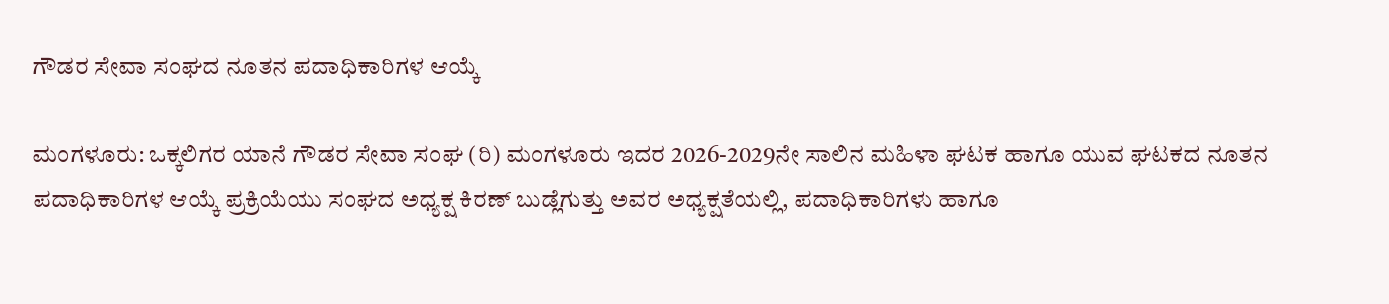ಗೌಡರ ಸೇವಾ ಸಂಘದ ನೂತನ ಪದಾಧಿಕಾರಿಗಳ ಆಯ್ಕೆ

ಮಂಗಳೂರು: ಒಕ್ಕಲಿಗರ ಯಾನೆ ಗೌಡರ ಸೇವಾ ಸಂಘ (ರಿ) ಮಂಗಳೂರು ಇದರ 2026-2029ನೇ ಸಾಲಿನ ಮಹಿಳಾ ಘಟಕ ಹಾಗೂ ಯುವ ಘಟಕದ ನೂತನ ಪದಾಧಿಕಾರಿಗಳ ಆಯ್ಕೆ ಪ್ರಕ್ರಿಯೆಯು ಸಂಘದ ಅಧ್ಯಕ್ಷ ಕಿರಣ್ ಬುಡ್ಲೆಗುತ್ತು ಅವರ ಅಧ್ಯಕ್ಷತೆಯಲ್ಲಿ, ಪದಾಧಿಕಾರಿಗಳು ಹಾಗೂ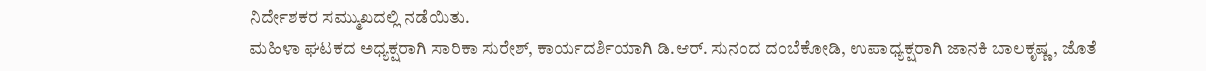ನಿರ್ದೇಶಕರ ಸಮ್ಮುಖದಲ್ಲಿ ನಡೆಯಿತು.
ಮಹಿಳಾ ಘಟಕದ ಅಧ್ಯಕ್ಷರಾಗಿ ಸಾರಿಕಾ ಸುರೇಶ್, ಕಾರ್ಯದರ್ಶಿಯಾಗಿ ಡಿ.ಆರ್. ಸುನಂದ ದಂಬೆಕೋಡಿ, ಉಪಾಧ್ಯಕ್ಷರಾಗಿ ಜಾನಕಿ ಬಾಲಕೃಷ್ಣ, ಜೊತೆ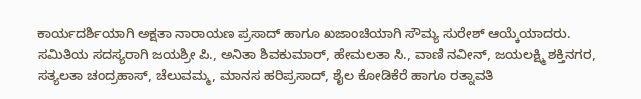ಕಾರ್ಯದರ್ಶಿಯಾಗಿ ಅಕ್ಷತಾ ನಾರಾಯಣ ಪ್ರಸಾದ್ ಹಾಗೂ ಖಜಾಂಚಿಯಾಗಿ ಸೌಮ್ಯ ಸುರೇಶ್ ಆಯ್ಕೆಯಾದರು.
ಸಮಿತಿಯ ಸದಸ್ಯರಾಗಿ ಜಯಶ್ರೀ ಪಿ., ಅನಿತಾ ಶಿವಕುಮಾರ್, ಹೇಮಲತಾ ಸಿ., ವಾಣಿ ನವೀನ್, ಜಯಲಕ್ಷ್ಮಿ ಶಕ್ತಿನಗರ, ಸತ್ಯಲತಾ ಚಂದ್ರಹಾಸ್, ಚೆಲುವಮ್ಮ, ಮಾನಸ ಹರಿಪ್ರಸಾದ್, ಶೈಲ ಕೋಡಿಕೆರೆ ಹಾಗೂ ರತ್ನಾವತಿ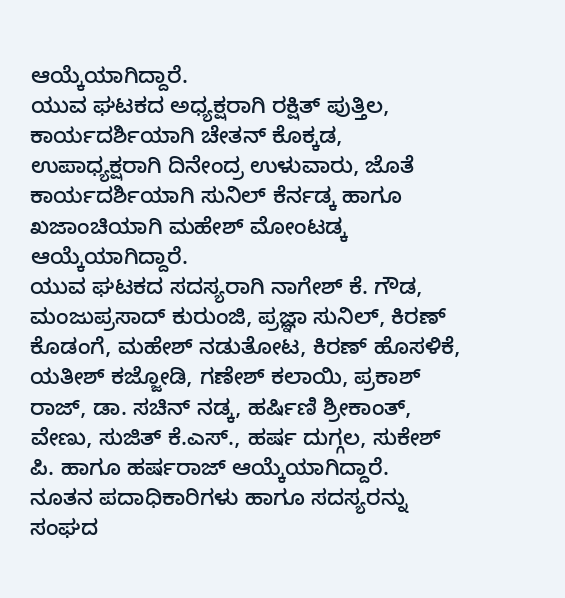ಆಯ್ಕೆಯಾಗಿದ್ದಾರೆ.
ಯುವ ಘಟಕದ ಅಧ್ಯಕ್ಷರಾಗಿ ರಕ್ಷಿತ್ ಪುತ್ತಿಲ, ಕಾರ್ಯದರ್ಶಿಯಾಗಿ ಚೇತನ್ ಕೊಕ್ಕಡ, ಉಪಾಧ್ಯಕ್ಷರಾಗಿ ದಿನೇಂದ್ರ ಉಳುವಾರು, ಜೊತೆ ಕಾರ್ಯದರ್ಶಿಯಾಗಿ ಸುನಿಲ್ ಕೆರ್ನಡ್ಕ ಹಾಗೂ ಖಜಾಂಚಿಯಾಗಿ ಮಹೇಶ್ ಮೋಂಟಡ್ಕ ಆಯ್ಕೆಯಾಗಿದ್ದಾರೆ.
ಯುವ ಘಟಕದ ಸದಸ್ಯರಾಗಿ ನಾಗೇಶ್ ಕೆ. ಗೌಡ, ಮಂಜುಪ್ರಸಾದ್ ಕುರುಂಜಿ, ಪ್ರಜ್ಞಾ ಸುನಿಲ್, ಕಿರಣ್ ಕೊಡಂಗೆ, ಮಹೇಶ್ ನಡುತೋಟ, ಕಿರಣ್ ಹೊಸಳಿಕೆ, ಯತೀಶ್ ಕಜ್ಜೋಡಿ, ಗಣೇಶ್ ಕಲಾಯಿ, ಪ್ರಕಾಶ್ ರಾಜ್, ಡಾ. ಸಚಿನ್ ನಡ್ಕ, ಹರ್ಷಿಣಿ ಶ್ರೀಕಾಂತ್, ವೇಣು, ಸುಜಿತ್ ಕೆ.ಎಸ್., ಹರ್ಷ ದುಗ್ಗಲ, ಸುಕೇಶ್ ಪಿ. ಹಾಗೂ ಹರ್ಷರಾಜ್ ಆಯ್ಕೆಯಾಗಿದ್ದಾರೆ.
ನೂತನ ಪದಾಧಿಕಾರಿಗಳು ಹಾಗೂ ಸದಸ್ಯರನ್ನು ಸಂಘದ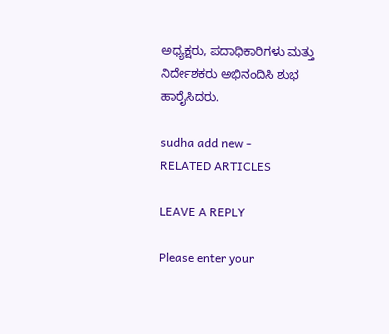ಅಧ್ಯಕ್ಷರು, ಪದಾಧಿಕಾರಿಗಳು ಮತ್ತು ನಿರ್ದೇಶಕರು ಅಭಿನಂದಿಸಿ ಶುಭ ಹಾರೈಸಿದರು.

sudha add new -
RELATED ARTICLES

LEAVE A REPLY

Please enter your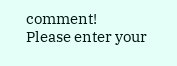comment!
Please enter your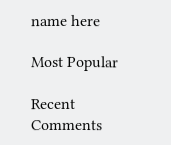name here

Most Popular

Recent Comments